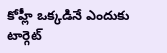కోహ్లీ ఒక్కడినే ఎందుకు టార్గెట్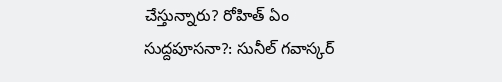చేస్తున్నారు? రోహిత్ ఏం సుద్దపూసనా?: సునీల్ గవాస్కర్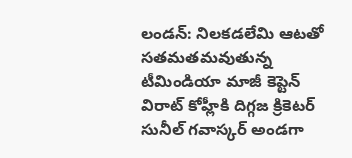లండన్: నిలకడలేమి ఆటతో సతమతమవుతున్న టీమిండియా మాజీ కెప్టెన్ విరాట్ కోహ్లీకి దిగ్గజ క్రికెటర్ సునీల్ గవాస్కర్ అండగా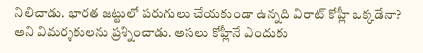నిలిచాడు. భారత జట్టులో పరుగులు చేయకుండా ఉన్నది విరాట్ కోహ్లీ ఒక్కడేనా? అని విమర్శకులను ప్రశ్నించాడు. అసలు కోహ్లీనే ఎందుకు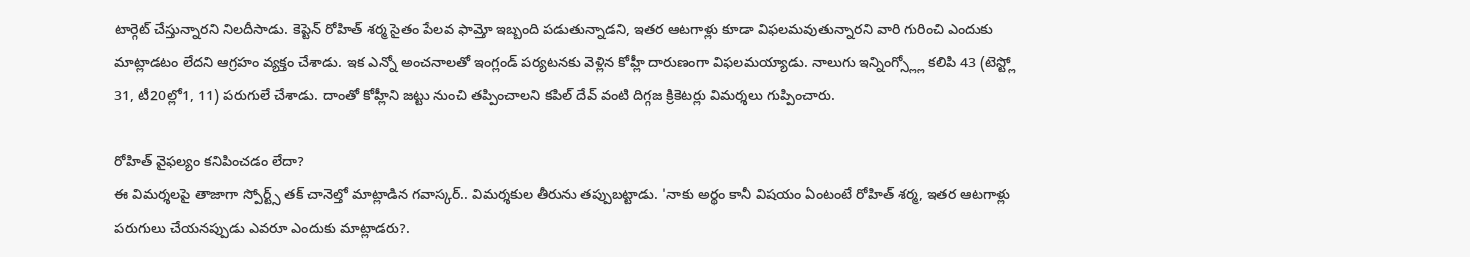టార్గెట్ చేస్తున్నారని నిలదీసాడు. కెప్టెన్ రోహిత్ శర్మ సైతం పేలవ ఫామ్తో ఇబ్బంది పడుతున్నాడని, ఇతర ఆటగాళ్లు కూడా విఫలమవుతున్నారని వారి గురించి ఎందుకు మాట్లాడటం లేదని ఆగ్రహం వ్యక్తం చేశాడు. ఇక ఎన్నో అంచనాలతో ఇంగ్లండ్ పర్యటనకు వెళ్లిన కోహ్లీ దారుణంగా విఫలమయ్యాడు. నాలుగు ఇన్నింగ్స్ల్లో కలిపి 43 (టెస్ట్లో 31, టీ20ల్లో1, 11) పరుగులే చేశాడు. దాంతో కోహ్లీని జట్టు నుంచి తప్పించాలని కపిల్ దేవ్ వంటి దిగ్గజ క్రికెటర్లు విమర్శలు గుప్పించారు.

రోహిత్ వైఫల్యం కనిపించడం లేదా?
ఈ విమర్శలపై తాజాగా స్పోర్ట్స్ తక్ చానెల్తో మాట్లాడిన గవాస్కర్.. విమర్శకుల తీరును తప్పుబట్టాడు. 'నాకు అర్థం కానీ విషయం ఏంటంటే రోహిత్ శర్మ, ఇతర ఆటగాళ్లు పరుగులు చేయనప్పుడు ఎవరూ ఎందుకు మాట్లాడరు?.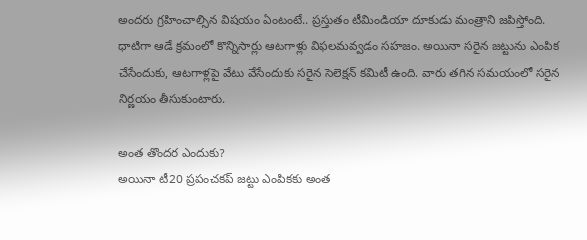అందరు గ్రహించాల్సిన విషయం ఏంటంటే.. ప్రస్తుతం టీమిండియా దూకుడు మంత్రాని జపిస్తోంది. ధాటిగా ఆడే క్రమంలో కొన్నిసార్లు ఆటగాళ్లు విఫలమవ్వడం సహజం. అయినా సరైన జట్టును ఎంపిక చేసేందుకు, ఆటగాళ్లపై వేటు వేసేందుకు సరైన సెలెక్షన్ కమిటీ ఉంది. వారు తగిన సమయంలో సరైన నిర్ణయం తీసుకుంటారు.

అంత తొందర ఎందుకు?
అయినా టీ20 ప్రపంచకప్ జట్టు ఎంపికకు అంత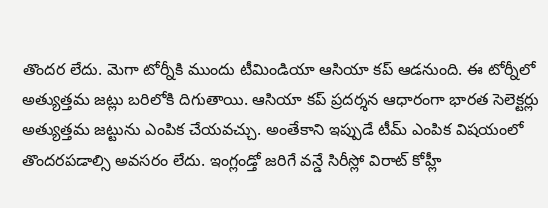తొందర లేదు. మెగా టోర్నీకి ముందు టీమిండియా ఆసియా కప్ ఆడనుంది. ఈ టోర్నీలో అత్యుత్తమ జట్లు బరిలోకి దిగుతాయి. ఆసియా కప్ ప్రదర్శన ఆధారంగా భారత సెలెక్టర్లు అత్యుత్తమ జట్టును ఎంపిక చేయవచ్చు. అంతేకాని ఇప్పుడే టీమ్ ఎంపిక విషయంలో తొందరపడాల్సి అవసరం లేదు. ఇంగ్లండ్తో జరిగే వన్డే సిరీస్లో విరాట్ కోహ్లీ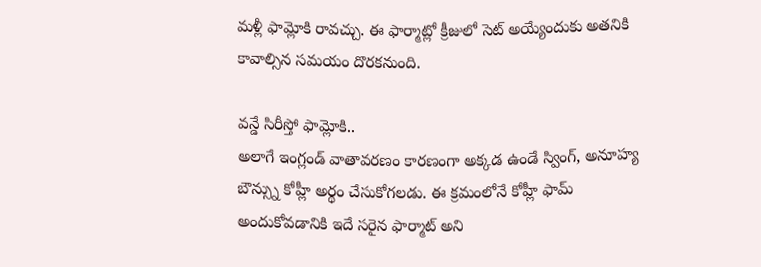మళ్లీ ఫామ్లోకి రావచ్చు. ఈ ఫార్మాట్లో క్రీజులో సెట్ అయ్యేందుకు అతనికి కావాల్సిన సమయం దొరకనుంది.

వన్డే సిరీస్తో ఫామ్లోకి..
అలాగే ఇంగ్లండ్ వాతావరణం కారణంగా అక్కడ ఉండే స్వింగ్, అనూహ్య బౌన్స్ను కోహ్లీ అర్థం చేసుకోగలడు. ఈ క్రమంలోనే కోహ్లీ ఫామ్ అందుకోవడానికి ఇదే సరైన ఫార్మాట్ అని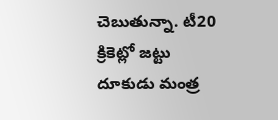చెబుతున్నా. టీ20 క్రికెట్లో జట్టు దూకుడు మంత్ర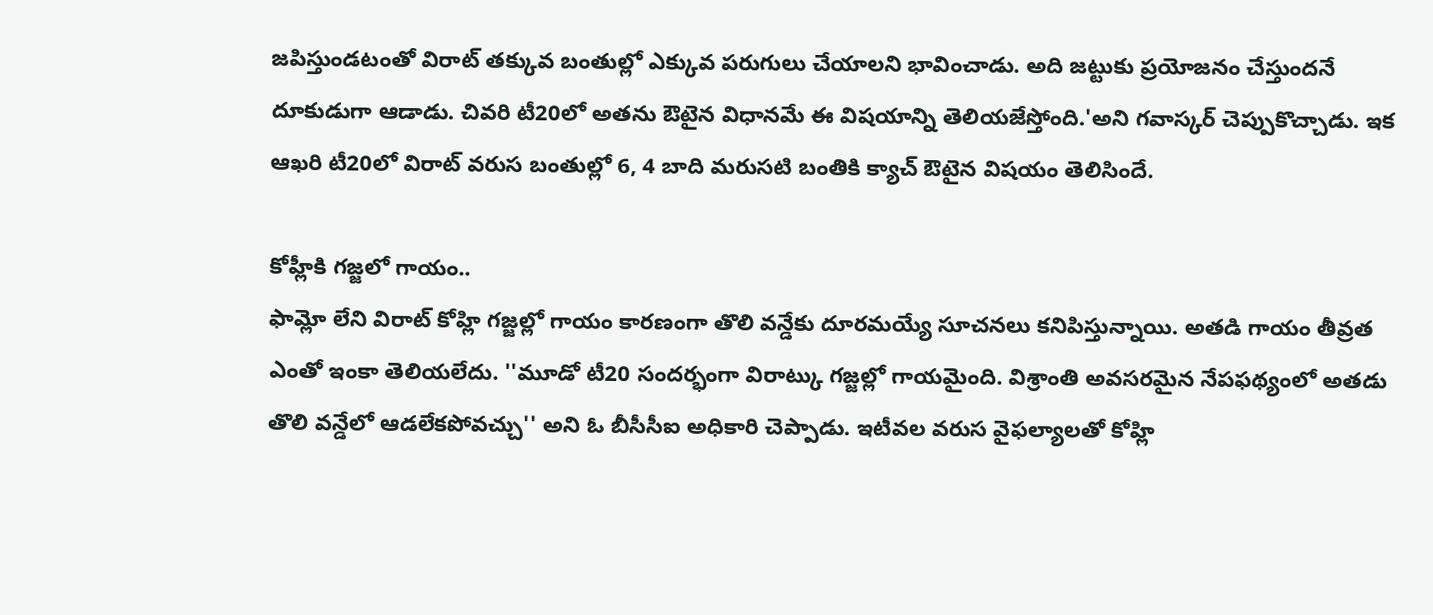జపిస్తుండటంతో విరాట్ తక్కువ బంతుల్లో ఎక్కువ పరుగులు చేయాలని భావించాడు. అది జట్టుకు ప్రయోజనం చేస్తుందనే దూకుడుగా ఆడాడు. చివరి టీ20లో అతను ఔటైన విధానమే ఈ విషయాన్ని తెలియజేస్తోంది.'అని గవాస్కర్ చెప్పుకొచ్చాడు. ఇక ఆఖరి టీ20లో విరాట్ వరుస బంతుల్లో 6, 4 బాది మరుసటి బంతికి క్యాచ్ ఔటైన విషయం తెలిసిందే.

కోహ్లీకి గజ్జలో గాయం..
ఫామ్లో లేని విరాట్ కోహ్లి గజ్జల్లో గాయం కారణంగా తొలి వన్డేకు దూరమయ్యే సూచనలు కనిపిస్తున్నాయి. అతడి గాయం తీవ్రత ఎంతో ఇంకా తెలియలేదు. ''మూడో టీ20 సందర్భంగా విరాట్కు గజ్జల్లో గాయమైంది. విశ్రాంతి అవసరమైన నేపఫథ్యంలో అతడు తొలి వన్డేలో ఆడలేకపోవచ్చు'' అని ఓ బీసీసీఐ అధికారి చెప్పాడు. ఇటీవల వరుస వైఫల్యాలతో కోహ్లి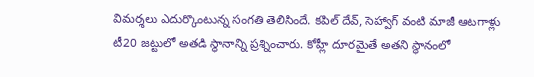విమర్శలు ఎదుర్కొంటున్న సంగతి తెలిసిందే. కపిల్ దేవ్, సెహ్వాగ్ వంటి మాజీ ఆటగాళ్లు టీ20 జట్టులో అతడి స్థానాన్ని ప్రశ్నించారు. కోహ్లీ దూరమైతే అతని స్థానంలో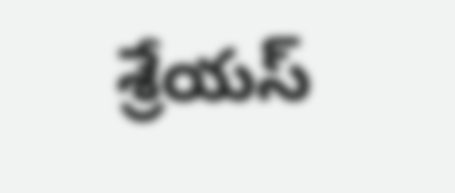శ్రేయస్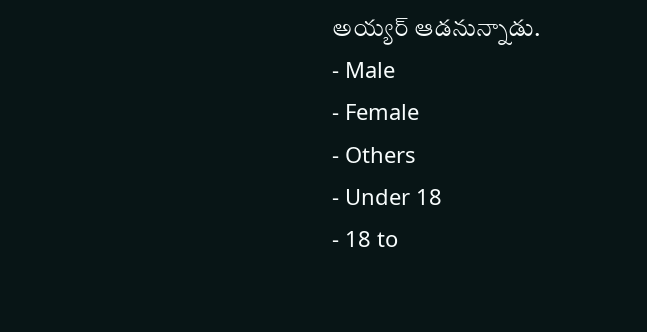అయ్యర్ ఆడనున్నాడు.
- Male
- Female
- Others
- Under 18
- 18 to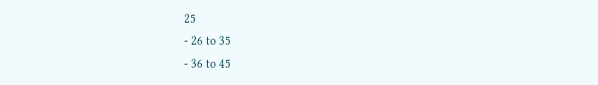25
- 26 to 35
- 36 to 45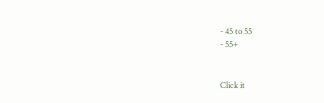- 45 to 55
- 55+


Click it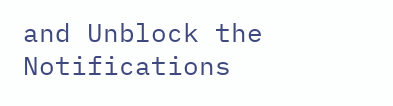and Unblock the Notifications